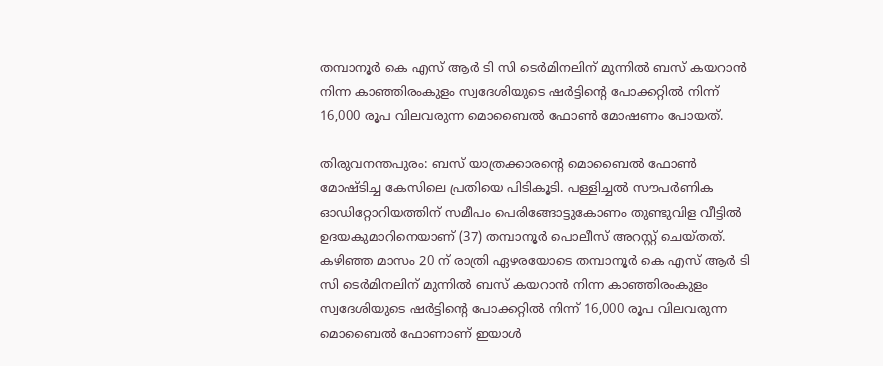തമ്പാനൂർ കെ എസ് ആർ ടി സി ടെർമിനലിന് മുന്നിൽ ബസ് കയറാൻ നിന്ന കാഞ്ഞിരംകുളം സ്വദേശിയുടെ ഷർട്ടിന്‍റെ പോക്കറ്റിൽ നിന്ന് 16,000 രൂപ വിലവരുന്ന മൊബൈൽ ഫോണ്‍ മോഷണം പോയത്.

തിരുവനന്തപുരം: ബസ് യാത്രക്കാരന്‍റെ മൊബൈൽ ഫോൺ മോഷ്ടിച്ച കേസിലെ പ്രതിയെ പിടികൂടി. പള്ളിച്ചൽ സൗപർണിക ഓഡിറ്റോറിയത്തിന് സമീപം പെരിങ്ങോട്ടുകോണം തുണ്ടുവിള വീട്ടിൽ ഉദയകുമാറിനെയാണ് (37) തമ്പാനൂർ പൊലീസ് അറസ്റ്റ് ചെയ്തത്. കഴിഞ്ഞ മാസം 20 ന് രാത്രി ഏഴരയോടെ തമ്പാനൂർ കെ എസ് ആർ ടി സി ടെർമിനലിന് മുന്നിൽ ബസ് കയറാൻ നിന്ന കാഞ്ഞിരംകുളം സ്വദേശിയുടെ ഷർട്ടിന്‍റെ പോക്കറ്റിൽ നിന്ന് 16,000 രൂപ വിലവരുന്ന മൊബൈൽ ഫോണാണ് ഇയാൾ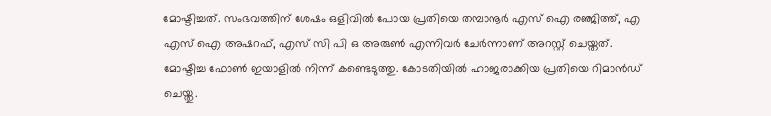മോഷ്ടിച്ചത്. സംഭവത്തിന് ശേഷം ഒളിവിൽ പോയ പ്രതിയെ തമ്പാനൂർ എസ് ഐ രഞ്ജിത്ത്, എ എസ് ഐ അഷറഫ്, എസ് സി പി ഒ അരുൺ എന്നിവർ ചേർന്നാണ് അറസ്റ്റ് ചെയ്തത്. മോഷ്ടിച്ച ഫോൺ ഇയാളിൽ നിന്ന് കണ്ടെടുത്തു. കോടതിയിൽ ഹാജരാക്കിയ പ്രതിയെ റിമാൻഡ് ചെയ്തു.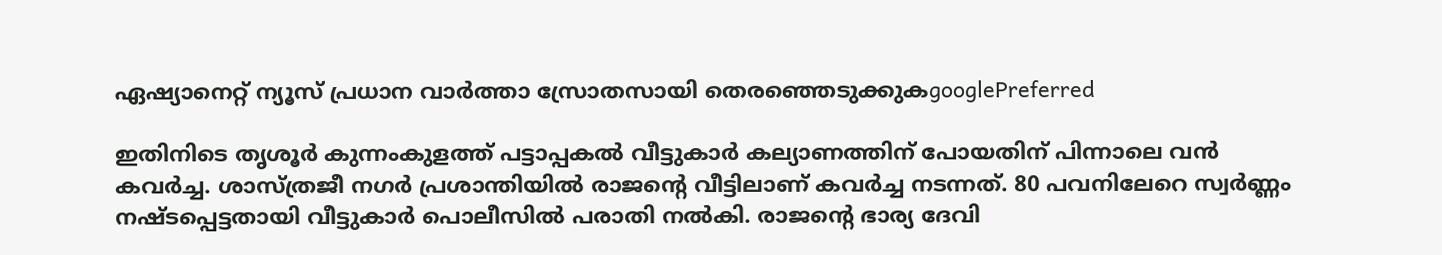ഏഷ്യാനെറ്റ് ന്യൂസ് പ്രധാന വാർത്താ സ്രോതസായി തെരഞ്ഞെടുക്കുകgooglePreferred

ഇതിനിടെ തൃശൂർ കുന്നംകുളത്ത് പട്ടാപ്പകൽ വീട്ടുകാര്‍ കല്യാണത്തിന് പോയതിന് പിന്നാലെ വൻ കവർച്ച. ശാസ്ത്രജീ നഗർ പ്രശാന്തിയിൽ രാജന്‍റെ വീട്ടിലാണ് കവർച്ച നടന്നത്. 80 പവനിലേറെ സ്വർണ്ണം നഷ്ടപ്പെട്ടതായി വീട്ടുകാർ പൊലീസിൽ പരാതി നൽകി. രാജന്‍റെ ഭാര്യ ദേവി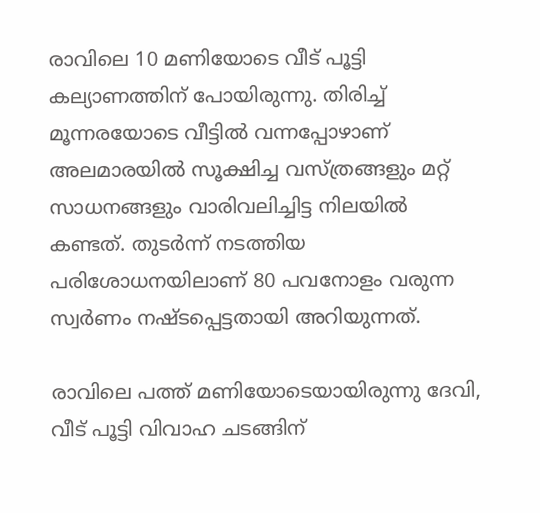രാവിലെ 10 മണിയോടെ വീട് പൂട്ടി കല്യാണത്തിന് പോയിരുന്നു. തിരിച്ച് മൂന്നരയോടെ വീട്ടിൽ വന്നപ്പോഴാണ് അലമാരയിൽ സൂക്ഷിച്ച വസ്ത്രങ്ങളും മറ്റ് സാധനങ്ങളും വാരിവലിച്ചിട്ട നിലയിൽ കണ്ടത്. തുടർന്ന് നടത്തിയ പരിശോധനയിലാണ് 80 പവനോളം വരുന്ന സ്വർണം നഷ്ടപ്പെട്ടതായി അറിയുന്നത്.

രാവിലെ പത്ത് മണിയോടെയായിരുന്നു ദേവി, വീട് പൂട്ടി വിവാഹ ചടങ്ങിന്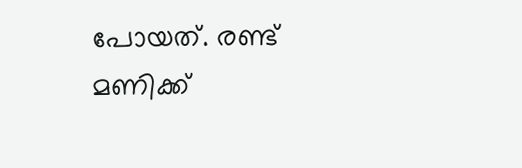പോയത്. രണ്ട് മണിക്ക്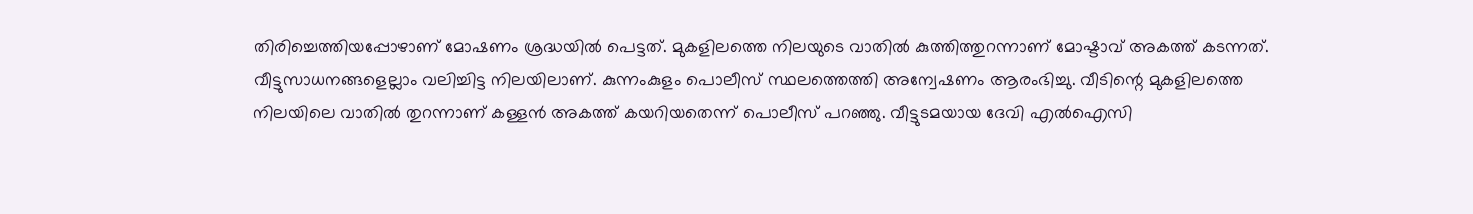തിരിച്ചെത്തിയപ്പോഴാണ് മോഷണം ശ്രദ്ധയിൽ പെട്ടത്. മുകളിലത്തെ നിലയുടെ വാതിൽ കുത്തിത്തുറന്നാണ് മോഷ്ടാവ് അകത്ത് കടന്നത്. വീട്ടുസാധനങ്ങളെല്ലാം വലിച്ചിട്ട നിലയിലാണ്. കുന്നംകുളം പൊലീസ് സ്ഥലത്തെത്തി അന്വേഷണം ആരംഭിച്ചു. വീടിന്റെ മുകളിലത്തെ നിലയിലെ വാതിൽ തുറന്നാണ് കള്ളൻ അകത്ത് കയറിയതെന്ന് പൊലീസ് പറഞ്ഞു. വീട്ടുടമയായ ദേവി എൽഐസി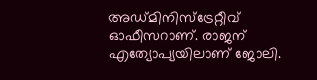അഡ്മിനിസ്ട്രേറ്റീവ് ഓഫീസറാണ്. രാജന് എത്യോപ്യയിലാണ് ജോലി.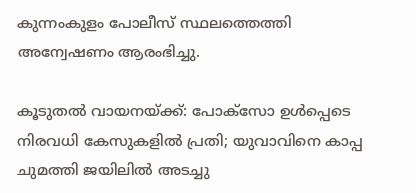കുന്നംകുളം പോലീസ് സ്ഥലത്തെത്തി അന്വേഷണം ആരംഭിച്ചു.

കൂടുതല്‍ വായനയ്ക്ക്: പോക്‌സോ ഉള്‍പ്പെടെ നിരവധി കേസുകളില്‍ പ്രതി; യുവാവിനെ കാപ്പ ചുമത്തി ജയിലില്‍ അടച്ചു